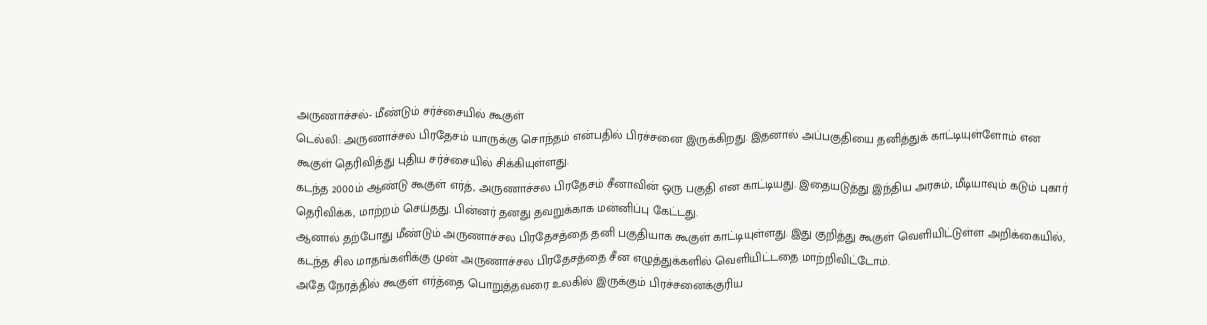அருணாச்சல்- மீண்டும் சர்ச்சையில் கூகுள்
டெல்லி: அருணாச்சல பிரதேசம் யாருக்கு சொந்தம் என்பதில் பிரச்சனை இருக்கிறது. இதனால் அப்பகுதியை தனித்துக் காட்டியுள்ளோம் என கூகுள் தெரிவித்து புதிய சர்ச்சையில் சிக்கியுள்ளது.
கடந்த 2000ம் ஆண்டு கூகுள் எர்த், அருணாச்சல பிரதேசம் சீனாவின் ஒரு பகுதி என காட்டியது. இதையடுத்து இந்திய அரசும், மீடியாவும் கடும் புகார் தெரிவிக்க, மாற்றம் செய்தது. பின்னர் தனது தவறுக்காக மன்னிப்பு கேட்டது.
ஆனால் தற்போது மீண்டும் அருணாச்சல பிரதேசத்தை தனி பகுதியாக கூகுள் காட்டியுள்ளது. இது குறித்து கூகுள் வெளியிட்டுள்ள அறிக்கையில்,
கடந்த சில மாதங்களிக்கு முன் அருணாச்சல பிரதேசத்தை சீன எழுத்துக்களில் வெளியிட்டதை மாற்றிவிட்டோம்.
அதே நேரத்தில் கூகுள் எர்த்தை பொறுத்தவரை உலகில் இருக்கும் பிரச்சனைக்குரிய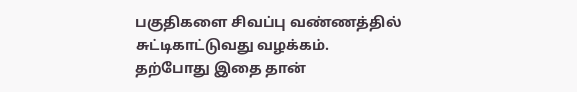பகுதிகளை சிவப்பு வண்ணத்தில் சுட்டிகாட்டுவது வழக்கம். தற்போது இதை தான்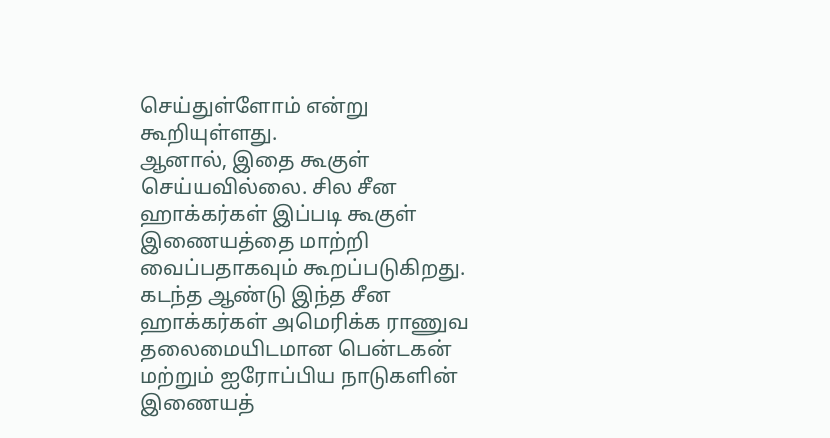செய்துள்ளோம் என்று கூறியுள்ளது.
ஆனால், இதை கூகுள் செய்யவில்லை. சில சீன ஹாக்கர்கள் இப்படி கூகுள் இணையத்தை மாற்றி வைப்பதாகவும் கூறப்படுகிறது. கடந்த ஆண்டு இந்த சீன ஹாக்கர்கள் அமெரிக்க ராணுவ தலைமையிடமான பென்டகன் மற்றும் ஐரோப்பிய நாடுகளின் இணையத்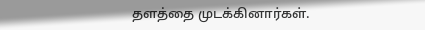தளத்தை முடக்கினார்கள்.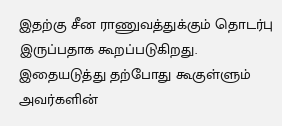இதற்கு சீன ராணுவத்துக்கும் தொடர்பு இருப்பதாக கூறப்படுகிறது. இதையடுத்து தற்போது கூகுள்ளும் அவர்களின்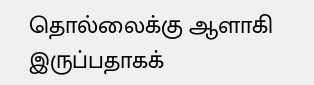தொல்லைக்கு ஆளாகி இருப்பதாகக்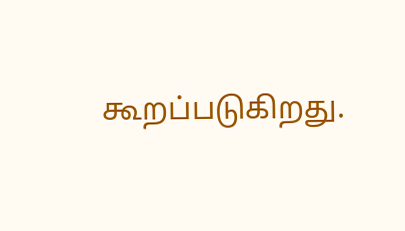கூறப்படுகிறது.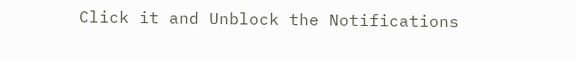Click it and Unblock the Notifications